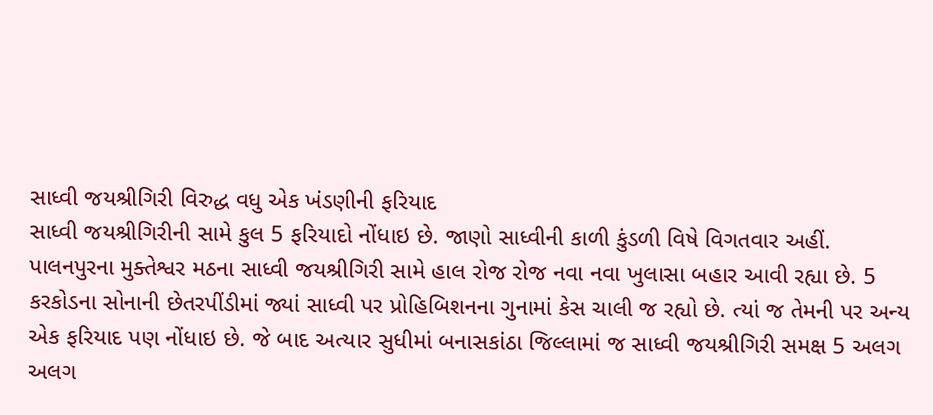સાધ્વી જયશ્રીગિરી વિરુદ્ધ વધુ એક ખંડણીની ફરિયાદ
સાધ્વી જયશ્રીગિરીની સામે કુલ 5 ફરિયાદો નોંધાઇ છે. જાણો સાધ્વીની કાળી કુંડળી વિષે વિગતવાર અહીં.
પાલનપુરના મુક્તેશ્વર મઠના સાધ્વી જયશ્રીગિરી સામે હાલ રોજ રોજ નવા નવા ખુલાસા બહાર આવી રહ્યા છે. 5 કરકોડના સોનાની છેતરપીંડીમાં જ્યાં સાધ્વી પર પ્રોહિબિશનના ગુનામાં કેસ ચાલી જ રહ્યો છે. ત્યાં જ તેમની પર અન્ય એક ફરિયાદ પણ નોંધાઇ છે. જે બાદ અત્યાર સુધીમાં બનાસકાંઠા જિલ્લામાં જ સાધ્વી જયશ્રીગિરી સમક્ષ 5 અલગ અલગ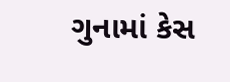ગુનામાં કેસ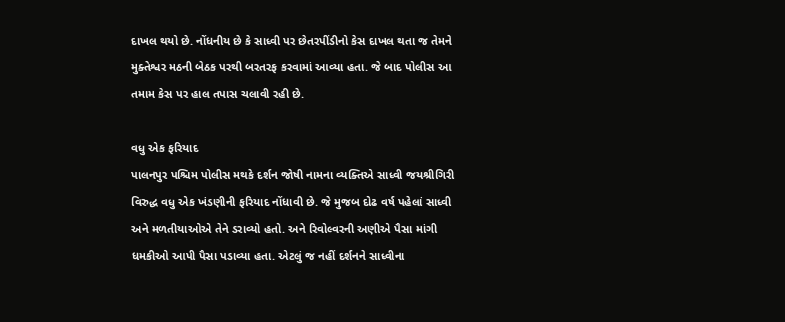દાખલ થયો છે. નોંધનીય છે કે સાધ્વી પર છેતરપીંડીનો કેસ દાખલ થતા જ તેમને મુક્તેશ્વર મઠની બેઠક પરથી બરતરફ કરવામાં આવ્યા હતા. જે બાદ પોલીસ આ તમામ કેસ પર હાલ તપાસ ચલાવી રહી છે.

વધુ એક ફરિયાદ
પાલનપુર પશ્ચિમ પોલીસ મથકે દર્શન જોષી નામના વ્યક્તિએ સાધ્વી જયશ્રીગિરી વિરુદ્ધ વધુ એક ખંડણીની ફરિયાદ નોંધાવી છે. જે મુજબ દોઢ વર્ષ પહેલાં સાધ્વી અને મળતીયાઓએ તેને ડરાવ્યો હતો. અને રિવોલ્વરની અણીએ પૈસા માંગી ધમકીઓ આપી પૈસા પડાવ્યા હતા. એટલું જ નહીં દર્શનને સાધ્વીના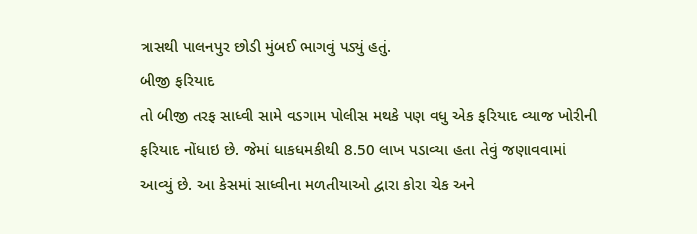ત્રાસથી પાલનપુર છોડી મુંબઈ ભાગવું પડ્યું હતું.
બીજી ફરિયાદ
તો બીજી તરફ સાધ્વી સામે વડગામ પોલીસ મથકે પણ વધુ એક ફરિયાદ વ્યાજ ખોરીની ફરિયાદ નોંધાઇ છે. જેમાં ધાકધમકીથી 8.50 લાખ પડાવ્યા હતા તેવું જણાવવામાં આવ્યું છે. આ કેસમાં સાધ્વીના મળતીયાઓ દ્વારા કોરા ચેક અને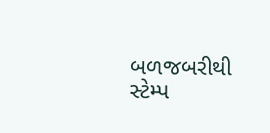બળજબરીથી સ્ટેમ્પ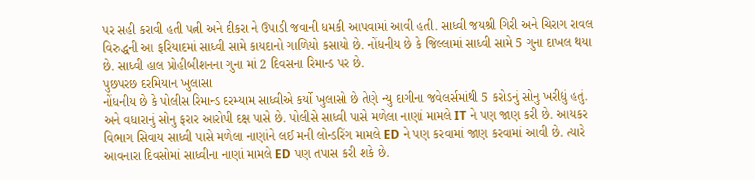પર સહી કરાવી હતી પત્ની અને દીકરા ને ઉપાડી જવાની ધમકી આપવામાં આવી હતી. સાધ્વી જયશ્રી ગિરી અને ચિરાગ રાવલ વિરુદ્ધની આ ફરિયાદમાં સાધ્વી સામે કાયદાનો ગાળિયો કસાયો છે. નોંધનીય છે કે જિલ્લામાં સાધ્વી સામે 5 ગુના દાખલ થયા છે. સાધ્વી હાલ પ્રોહીબીશનના ગુના માં 2 દિવસના રિમાન્ડ પર છે.
પુછપરછ દરમિયાન ખુલાસા
નોંધનીય છે કે પોલીસ રિમાન્ડ દરમ્યામ સાધ્વીએ કર્યો ખુલાસો છે તેણે ન્યુ દાગીના જવેલર્સમાંથી 5 કરોડનું સોનુ ખરીદ્યું હતું. અને વધારાનું સોનુ ફરાર આરોપી દક્ષ પાસે છે. પોલીસે સાધ્વી પાસે મળેલા નાણાં મામલે IT ને પણ જાણ કરી છે. આયકર વિભાગ સિવાય સાધ્વી પાસે મળેલા નાણાંને લઈ મની લોન્ડરિંગ મામલે ED ને પણ કરવામાં જાણ કરવામાં આવી છે. ત્યારે આવનારા દિવસોમાં સાધ્વીના નાણાં મામલે ED પણ તપાસ કરી શકે છે.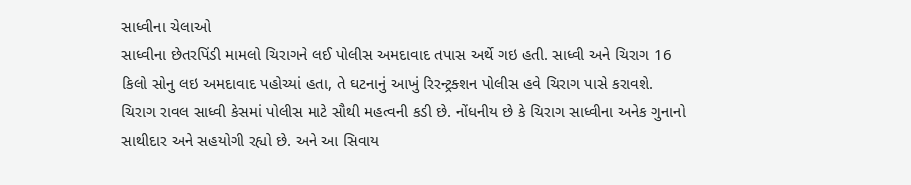સાધ્વીના ચેલાઓ
સાધ્વીના છેતરપિંડી મામલો ચિરાગને લઈ પોલીસ અમદાવાદ તપાસ અર્થે ગઇ હતી. સાધ્વી અને ચિરાગ 16 કિલો સોનુ લઇ અમદાવાદ પહોચ્યાં હતા, તે ઘટનાનું આખું રિરન્ટ્રક્શન પોલીસ હવે ચિરાગ પાસે કરાવશે. ચિરાગ રાવલ સાધ્વી કેસમાં પોલીસ માટે સૌથી મહત્વની કડી છે. નોંધનીય છે કે ચિરાગ સાધ્વીના અનેક ગુનાનો સાથીદાર અને સહયોગી રહ્યો છે. અને આ સિવાય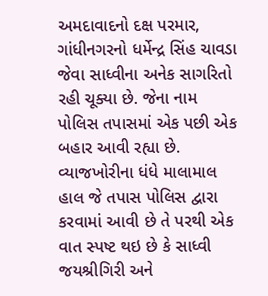અમદાવાદનો દક્ષ પરમાર, ગાંધીનગરનો ધર્મેન્દ્ર સિંહ ચાવડા જેવા સાધ્વીના અનેક સાગરિતો રહી ચૂક્યા છે. જેના નામ પોલિસ તપાસમાં એક પછી એક બહાર આવી રહ્યા છે.
વ્યાજખોરીના ધંધે માલામાલ
હાલ જે તપાસ પોલિસ દ્વારા કરવામાં આવી છે તે પરથી એક વાત સ્પષ્ટ થઇ છે કે સાધ્વી જયશ્રીગિરી અને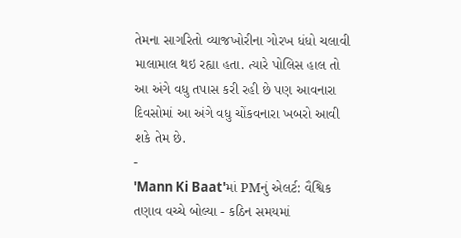તેમના સાગરિતો વ્યાજખોરીના ગોરખ ધંધો ચલાવી માલામાલ થઇ રહ્યા હતા. ત્યારે પોલિસ હાલ તો આ અંગે વધુ તપાસ કરી રહી છે પણ આવનારા દિવસોમાં આ અંગે વધુ ચોંકવનારા ખબરો આવી શકે તેમ છે.
-
'Mann Ki Baat'માં PMનું એલર્ટ: વૈશ્વિક તણાવ વચ્ચે બોલ્યા - કઠિન સમયમાં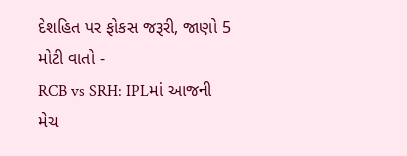દેશહિત પર ફોકસ જરૂરી, જાણો 5 મોટી વાતો -
RCB vs SRH: IPLમાં આજની મેચ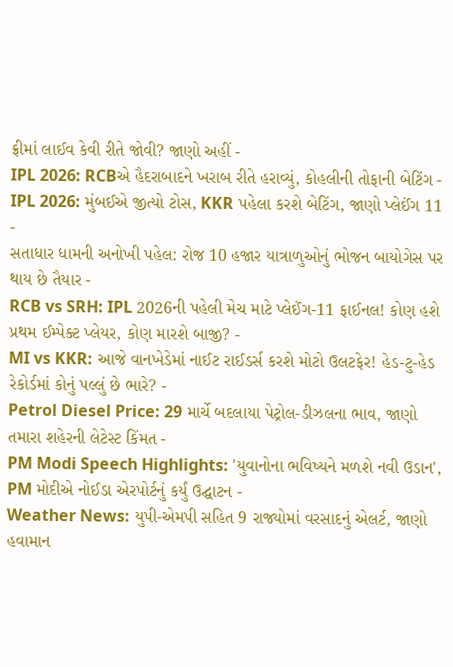ફ્રીમાં લાઈવ કેવી રીતે જોવી? જાણો અહીં -
IPL 2026: RCBએ હૈદરાબાદને ખરાબ રીતે હરાવ્યું, કોહલીની તોફાની બેટિંગ -
IPL 2026: મુંબઈએ જીત્યો ટોસ, KKR પહેલા કરશે બેટિંગ, જાણો પ્લેઈંગ 11 -
સતાધાર ધામની અનોખી પહેલ: રોજ 10 હજાર યાત્રાળુઓનું ભોજન બાયોગેસ પર થાય છે તૈયાર -
RCB vs SRH: IPL 2026ની પહેલી મેચ માટે પ્લેઈંગ-11 ફાઈનલ! કોણ હશે પ્રથમ ઈમ્પેક્ટ પ્લેયર, કોણ મારશે બાજી? -
MI vs KKR: આજે વાનખેડેમાં નાઈટ રાઈડર્સ કરશે મોટો ઉલટફેર! હેડ-ટુ-હેડ રેકોર્ડમાં કોનું પલ્લું છે ભારે? -
Petrol Diesel Price: 29 માર્ચે બદલાયા પેટ્રોલ-ડીઝલના ભાવ, જાણો તમારા શહેરની લેટેસ્ટ કિંમત -
PM Modi Speech Highlights: 'યુવાનોના ભવિષ્યને મળશે નવી ઉડાન', PM મોદીએ નોઈડા એરપોર્ટનું કર્યું ઉદ્ઘાટન -
Weather News: યુપી-એમપી સહિત 9 રાજ્યોમાં વરસાદનું એલર્ટ, જાણો હવામાન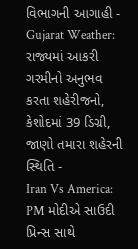વિભાગની આગાહી -
Gujarat Weather: રાજ્યમાં આકરી ગરમીનો અનુભવ કરતા શહેરીજનો, કેશોદમાં 39 ડિગ્રી, જાણો તમારા શહેરની સ્થિતિ -
Iran Vs America: PM મોદીએ સાઉદી પ્રિન્સ સાથે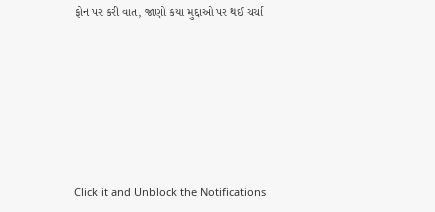ફોન પર કરી વાત, જાણો કયા મુદ્દાઓ પર થઈ ચર્ચા







Click it and Unblock the Notifications